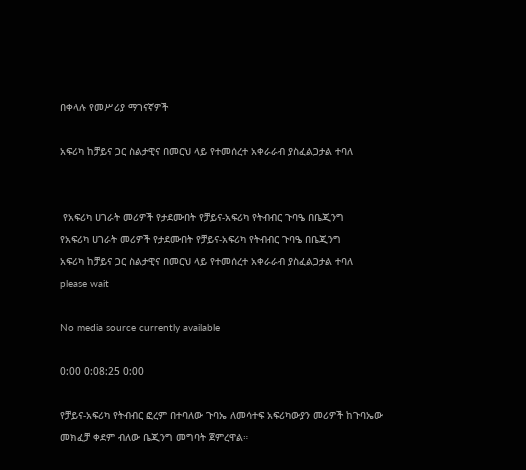በቀላሉ የመሥሪያ ማገናኛዎች

አፍሪካ ከቻይና ጋር ስልታዊና በመርህ ላይ የተመሰረተ አቀራራብ ያስፈልጋታል ተባለ


 የአፍሪካ ሀገራት መሪዎች የታደሙበት የቻይና-አፍሪካ የትብብር ጉባዔ በቤጂንግ
የአፍሪካ ሀገራት መሪዎች የታደሙበት የቻይና-አፍሪካ የትብብር ጉባዔ በቤጂንግ
አፍሪካ ከቻይና ጋር ስልታዊና በመርህ ላይ የተመሰረተ አቀራራብ ያስፈልጋታል ተባለ
please wait

No media source currently available

0:00 0:08:25 0:00

የቻይና-አፍሪካ የትብብር ፎረም በተባለው ጉባኤ ለመሳተፍ አፍሪካውያን መሪዎች ከጉባኤው መክፈቻ ቀደም ብለው ቤጂንግ መግባት ጀምረዋል።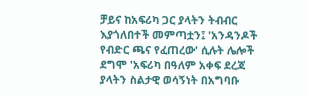ቻይና ከአፍሪካ ጋር ያላትን ትብብር እያጎለበተች መምጣቷን፤ 'አንዳንዶች የብድር ጫና የፈጠረው' ሲሉት ሌሎች ደግሞ 'አፍሪካ በዓለም አቀፍ ደረጃ ያላትን ስልታዊ ወሳኝነት በአግባቡ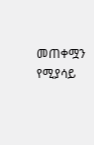መጠቀሟን የሚያሳይ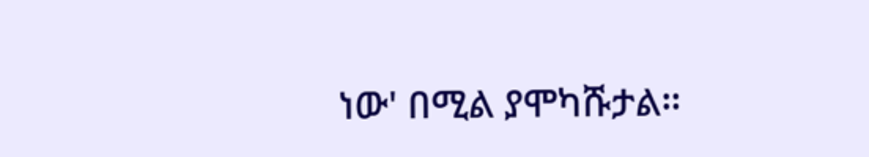ነው' በሚል ያሞካሹታል።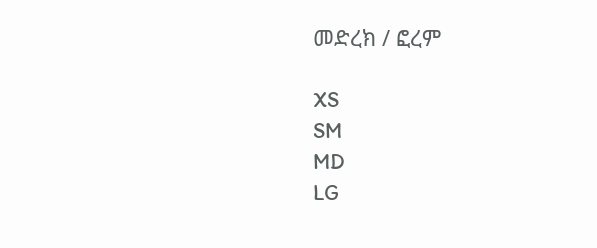መድረክ / ፎረም

XS
SM
MD
LG